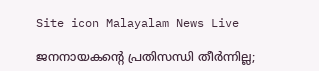Site icon Malayalam News Live

ജനനായകന്റെ പ്രതിസന്ധി തീർന്നില്ല;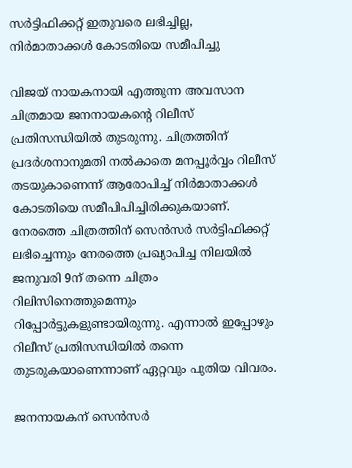സർട്ടിഫിക്കറ്റ് ഇതുവരെ ലഭിച്ചില്ല, നിർമാതാക്കൾ കോടതിയെ സമീപിച്ചു

വിജയ് നായകനായി എത്തുന്ന അവസാന ചിത്രമായ ജനനായകന്റെ റിലീസ് പ്രതിസന്ധിയിൽ തുടരുന്നു. ചിത്രത്തിന് പ്രദർശനാനുമതി നൽകാതെ മനപ്പൂർവ്വം റിലീസ് തടയുകാണെന്ന് ആരോപിച്ച് നിർമാതാക്കൾ കോടതിയെ സമീപിപിച്ചിരിക്കുകയാണ്. നേരത്തെ ചിത്രത്തിന് സെൻസർ സർട്ടിഫിക്കറ്റ് ലഭിച്ചെന്നും നേരത്തെ പ്രഖ്യാപിച്ച നിലയിൽ ജനുവരി 9ന് തന്നെ ചിത്രം റിലിസിനെത്തുമെന്നും റിപ്പോർട്ടുകളുണ്ടായിരുന്നു. എന്നാൽ ഇപ്പോഴും റിലീസ് പ്രതിസന്ധിയിൽ തന്നെ തുടരുകയാണെന്നാണ് ഏറ്റവും പുതിയ വിവരം.

ജനനായകന് സെന്‍സര്‍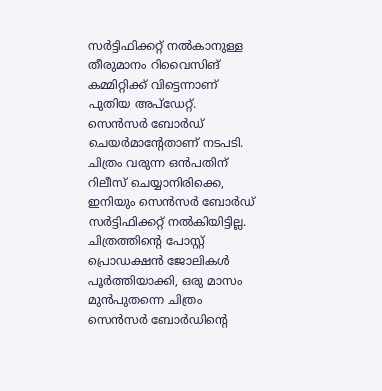സര്‍ട്ടിഫിക്കറ്റ് നല്‍കാനുള്ള തീരുമാനം റിവൈസിങ് കമ്മിറ്റിക്ക്‌ വിട്ടെന്നാണ് പുതിയ അപ്‌ഡേറ്റ്. സെന്‍സര്‍ ബോര്‍ഡ് ചെയര്‍മാന്റേതാണ് നടപടി. ചിത്രം വരുന്ന ഒന്‍പതിന് റിലീസ് ചെയ്യാനിരിക്കെ, ഇനിയും സെന്‍സര്‍ ബോര്‍ഡ് സര്‍ട്ടിഫിക്കറ്റ് നല്‍കിയിട്ടില്ല. ചിത്രത്തിന്റെ പോസ്റ്റ് പ്രൊഡക്ഷന്‍ ജോലികള്‍ പൂര്‍ത്തിയാക്കി, ഒരു മാസം മുന്‍പുതന്നെ ചിത്രം സെന്‍സര്‍ ബോര്‍ഡിന്റെ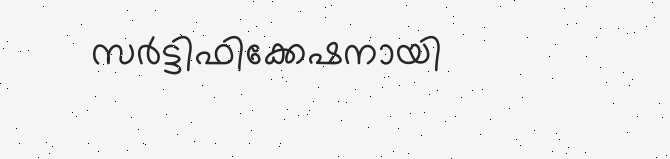സര്‍ട്ടിഫിക്കേഷനായി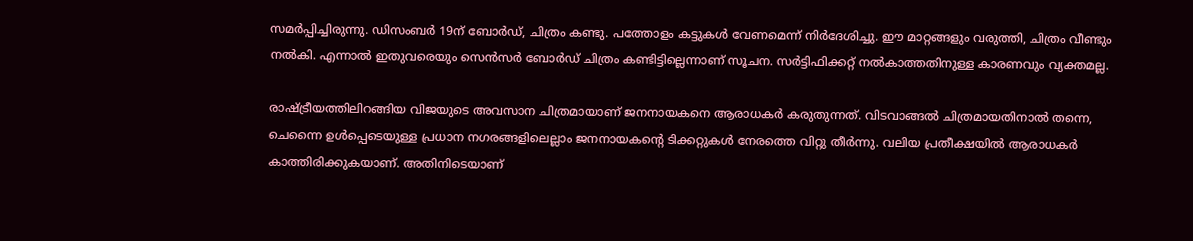സമര്‍പ്പിച്ചിരുന്നു. ഡിസംബര്‍ 19ന് ബോര്‍ഡ്, ചിത്രം കണ്ടു. പത്തോളം കട്ടുകള്‍ വേണമെന്ന് നിര്‍ദേശിച്ചു. ഈ മാറ്റങ്ങളും വരുത്തി, ചിത്രം വീണ്ടും നല്‍കി. എന്നാല്‍ ഇതുവരെയും സെന്‍സര്‍ ബോര്‍ഡ് ചിത്രം കണ്ടിട്ടില്ലെന്നാണ് സൂചന. സര്‍ട്ടിഫിക്കറ്റ് നല്‍കാത്തതിനുള്ള കാരണവും വ്യക്തമല്ല.

രാഷ്ട്രീയത്തിലിറങ്ങിയ വിജയുടെ അവസാന ചിത്രമായാണ് ജനനായകനെ ആരാധകര്‍ കരുതുന്നത്. വിടവാങ്ങല്‍ ചിത്രമായതിനാല്‍ തന്നെ, ചെന്നൈ ഉള്‍പ്പെടെയുള്ള പ്രധാന നഗരങ്ങളിലെല്ലാം ജനനായകന്റെ ടിക്കറ്റുകള്‍ നേരത്തെ വിറ്റു തീര്‍ന്നു. വലിയ പ്രതീക്ഷയില്‍ ആരാധകര്‍ കാത്തിരിക്കുകയാണ്. അതിനിടെയാണ്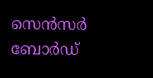സെന്‍സര്‍ ബോര്‍ഡ്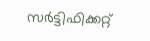സര്‍ട്ടിഫിക്കറ്റ്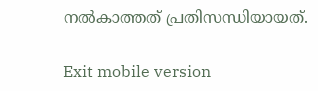നല്‍കാത്തത് പ്രതിസന്ധിയായത്.

Exit mobile version